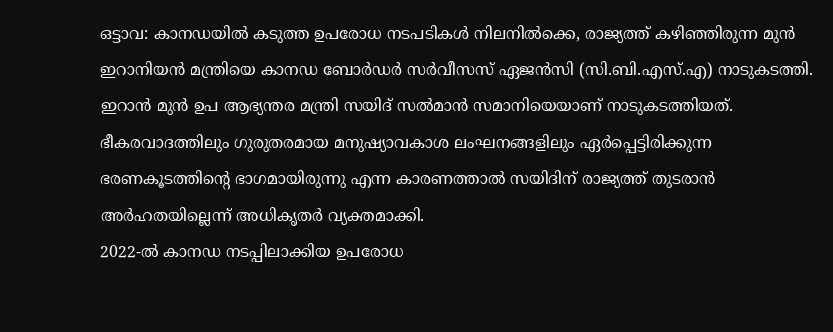ഒട്ടാവ: കാനഡയിൽ കടുത്ത ഉപരോധ നടപടികൾ നിലനിൽക്കെ, രാജ്യത്ത് കഴിഞ്ഞിരുന്ന മുൻ ഇറാനിയൻ മന്ത്രിയെ കാനഡ ബോർഡർ സർവീസസ് ഏജൻസി (സി.ബി.എസ്.എ) നാടുകടത്തി. ഇറാൻ മുൻ ഉപ ആഭ്യന്തര മന്ത്രി സയിദ് സൽമാൻ സമാനിയെയാണ് നാടുകടത്തിയത്. ഭീകരവാദത്തിലും ഗുരുതരമായ മനുഷ്യാവകാശ ലംഘനങ്ങളിലും ഏർപ്പെട്ടിരിക്കുന്ന ഭരണകൂടത്തിന്റെ ഭാഗമായിരുന്നു എന്ന കാരണത്താൽ സയിദിന് രാജ്യത്ത് തുടരാൻ അർഹതയില്ലെന്ന് അധികൃതർ വ്യക്തമാക്കി.
2022-ൽ കാനഡ നടപ്പിലാക്കിയ ഉപരോധ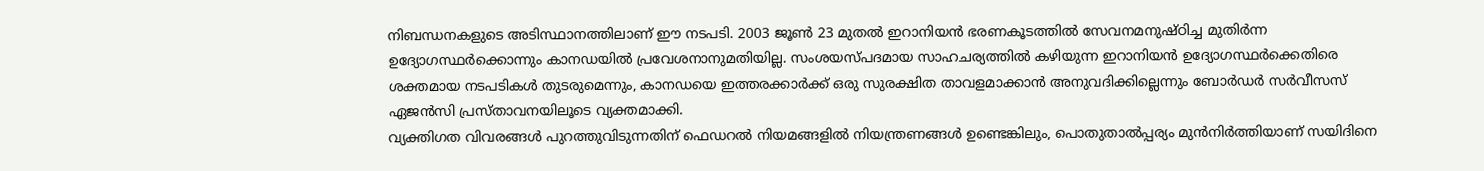നിബന്ധനകളുടെ അടിസ്ഥാനത്തിലാണ് ഈ നടപടി. 2003 ജൂൺ 23 മുതൽ ഇറാനിയൻ ഭരണകൂടത്തിൽ സേവനമനുഷ്ഠിച്ച മുതിർന്ന ഉദ്യോഗസ്ഥർക്കൊന്നും കാനഡയിൽ പ്രവേശനാനുമതിയില്ല. സംശയസ്പദമായ സാഹചര്യത്തിൽ കഴിയുന്ന ഇറാനിയൻ ഉദ്യോഗസ്ഥർക്കെതിരെ ശക്തമായ നടപടികൾ തുടരുമെന്നും, കാനഡയെ ഇത്തരക്കാർക്ക് ഒരു സുരക്ഷിത താവളമാക്കാൻ അനുവദിക്കില്ലെന്നും ബോർഡർ സർവീസസ് ഏജൻസി പ്രസ്താവനയിലൂടെ വ്യക്തമാക്കി.
വ്യക്തിഗത വിവരങ്ങൾ പുറത്തുവിടുന്നതിന് ഫെഡറൽ നിയമങ്ങളിൽ നിയന്ത്രണങ്ങൾ ഉണ്ടെങ്കിലും, പൊതുതാൽപ്പര്യം മുൻനിർത്തിയാണ് സയിദിനെ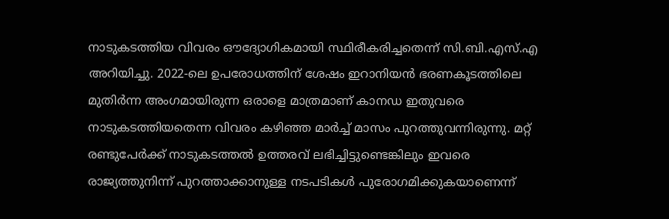നാടുകടത്തിയ വിവരം ഔദ്യോഗികമായി സ്ഥിരീകരിച്ചതെന്ന് സി.ബി.എസ്.എ അറിയിച്ചു. 2022-ലെ ഉപരോധത്തിന് ശേഷം ഇറാനിയൻ ഭരണകൂടത്തിലെ മുതിർന്ന അംഗമായിരുന്ന ഒരാളെ മാത്രമാണ് കാനഡ ഇതുവരെ നാടുകടത്തിയതെന്ന വിവരം കഴിഞ്ഞ മാർച്ച് മാസം പുറത്തുവന്നിരുന്നു. മറ്റ് രണ്ടുപേർക്ക് നാടുകടത്തൽ ഉത്തരവ് ലഭിച്ചിട്ടുണ്ടെങ്കിലും ഇവരെ രാജ്യത്തുനിന്ന് പുറത്താക്കാനുള്ള നടപടികൾ പുരോഗമിക്കുകയാണെന്ന്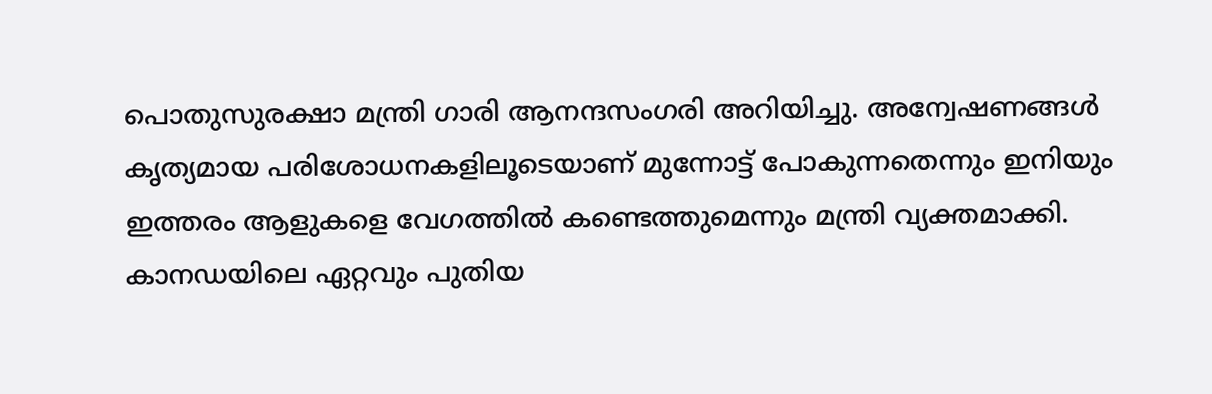പൊതുസുരക്ഷാ മന്ത്രി ഗാരി ആനന്ദസംഗരി അറിയിച്ചു. അന്വേഷണങ്ങൾ കൃത്യമായ പരിശോധനകളിലൂടെയാണ് മുന്നോട്ട് പോകുന്നതെന്നും ഇനിയും ഇത്തരം ആളുകളെ വേഗത്തിൽ കണ്ടെത്തുമെന്നും മന്ത്രി വ്യക്തമാക്കി.
കാനഡയിലെ ഏറ്റവും പുതിയ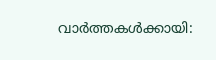വാർത്തകൾക്കായി: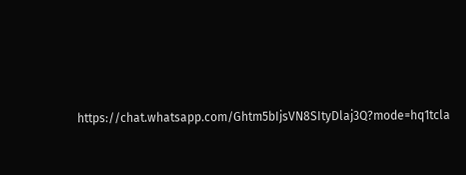https://chat.whatsapp.com/Ghtm5bIjsVN8SItyDlaj3Q?mode=hq1tcla